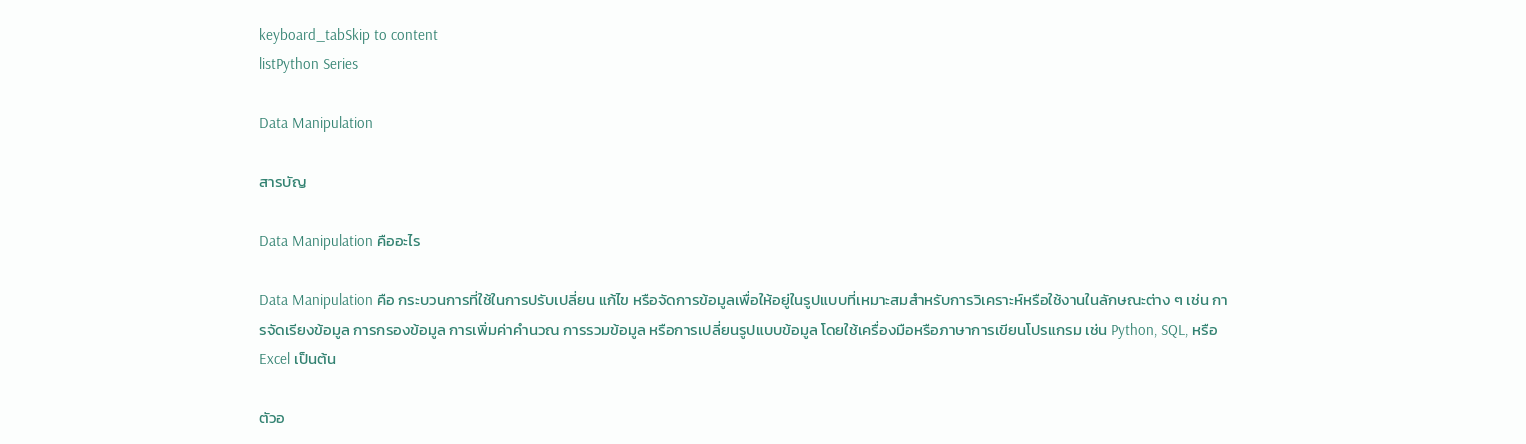keyboard_tabSkip to content
listPython Series

Data Manipulation

สารบัญ

Data Manipulation คืออะไร

Data Manipulation คือ กระบวนการที่ใช้ในการปรับเปลี่ยน แก้ไข หรือจัดการข้อมูลเพื่อให้อยู่ในรูปแบบที่เหมาะสมสำหรับการวิเคราะห์หรือใช้งานในลักษณะต่าง ๆ เช่น การจัดเรียงข้อมูล การกรองข้อมูล การเพิ่มค่าคำนวณ การรวมข้อมูล หรือการเปลี่ยนรูปแบบข้อมูล โดยใช้เครื่องมือหรือภาษาการเขียนโปรแกรม เช่น Python, SQL, หรือ Excel เป็นต้น

ตัวอ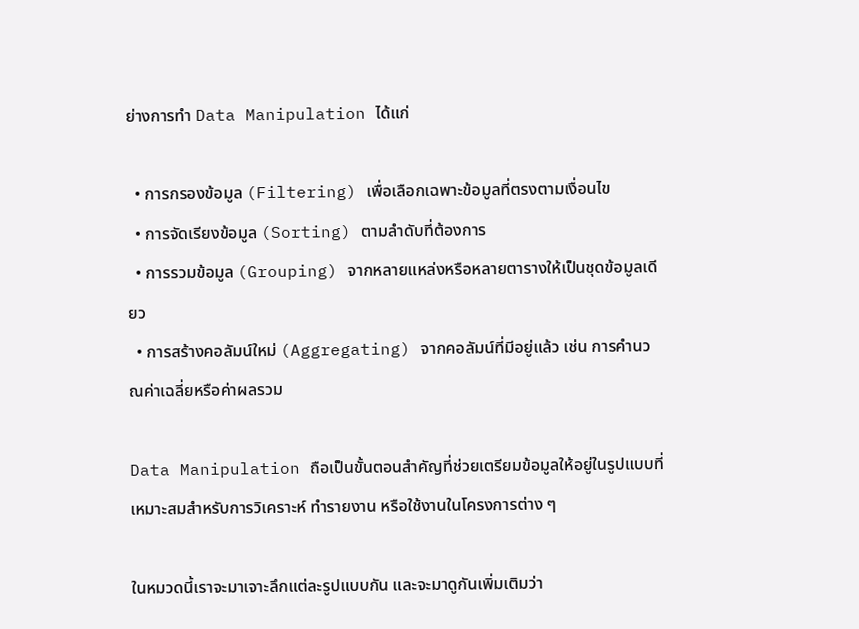ย่างการทำ Data Manipulation ได้แก่

  • การกรองข้อมูล (Filtering) เพื่อเลือกเฉพาะข้อมูลที่ตรงตามเงื่อนไข
  • การจัดเรียงข้อมูล (Sorting) ตามลำดับที่ต้องการ
  • การรวมข้อมูล (Grouping) จากหลายแหล่งหรือหลายตารางให้เป็นชุดข้อมูลเดียว
  • การสร้างคอลัมน์ใหม่ (Aggregating) จากคอลัมน์ที่มีอยู่แล้ว เช่น การคำนวณค่าเฉลี่ยหรือค่าผลรวม

Data Manipulation ถือเป็นขั้นตอนสำคัญที่ช่วยเตรียมข้อมูลให้อยู่ในรูปแบบที่เหมาะสมสำหรับการวิเคราะห์ ทำรายงาน หรือใช้งานในโครงการต่าง ๆ

ในหมวดนี้เราจะมาเจาะลึกแต่ละรูปแบบกัน และจะมาดูกันเพิ่มเติมว่า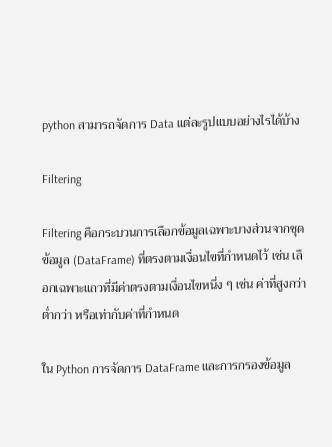python สามารถจัดการ Data แต่ละรูปแบบอย่างไรได้บ้าง

Filtering

Filtering คือกระบวนการเลือกข้อมูลเฉพาะบางส่วนจากชุดข้อมูล (DataFrame) ที่ตรงตามเงื่อนไขที่กำหนดไว้ เช่น เลือกเฉพาะแถวที่มีค่าตรงตามเงื่อนไขหนึ่ง ๆ เช่น ค่าที่สูงกว่า ต่ำกว่า หรือเท่ากับค่าที่กำหนด

ใน Python การจัดการ DataFrame และการกรองข้อมูล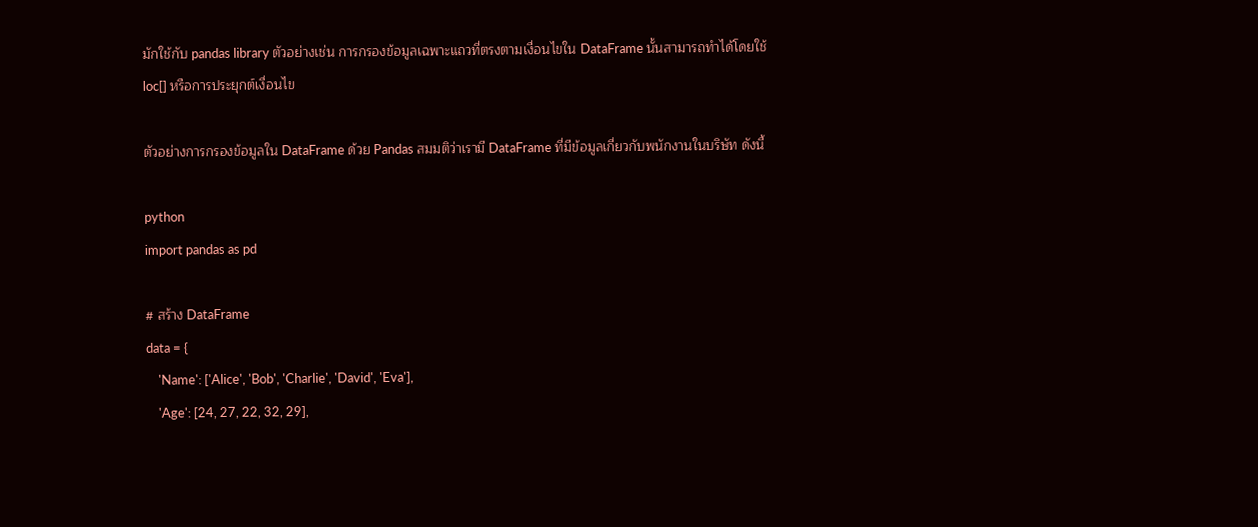มักใช้กับ pandas library ตัวอย่างเช่น การกรองข้อมูลเฉพาะแถวที่ตรงตามเงื่อนไขใน DataFrame นั้นสามารถทำได้โดยใช้ loc[] หรือการประยุกต์เงื่อนไข

ตัวอย่างการกรองข้อมูลใน DataFrame ด้วย Pandas สมมติว่าเรามี DataFrame ที่มีข้อมูลเกี่ยวกับพนักงานในบริษัท ดังนี้

python
import pandas as pd

# สร้าง DataFrame
data = {
    'Name': ['Alice', 'Bob', 'Charlie', 'David', 'Eva'],
    'Age': [24, 27, 22, 32, 29],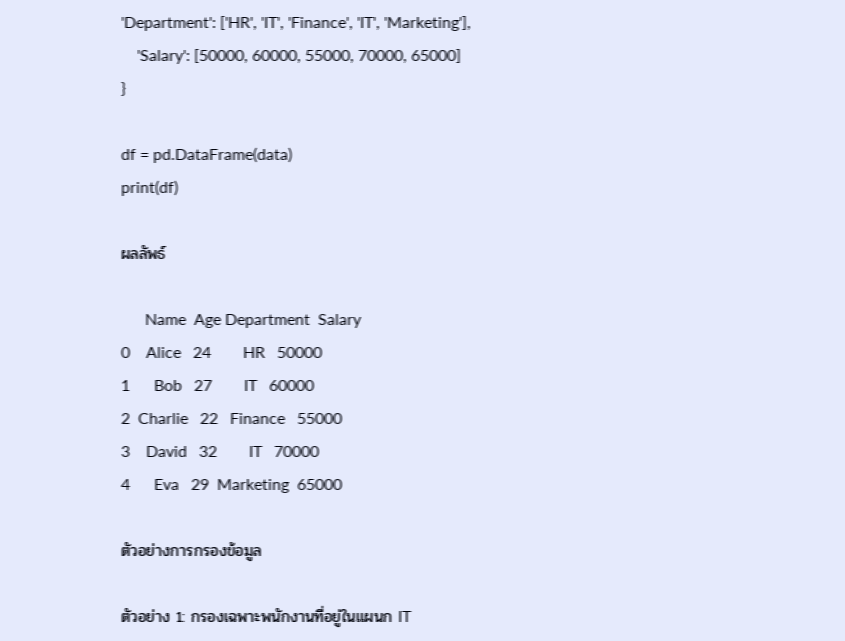'Department': ['HR', 'IT', 'Finance', 'IT', 'Marketing'],
    'Salary': [50000, 60000, 55000, 70000, 65000]
}

df = pd.DataFrame(data)
print(df)

ผลลัพธ์

      Name  Age Department  Salary
0    Alice   24        HR   50000
1      Bob   27        IT   60000
2  Charlie   22   Finance   55000
3    David   32        IT   70000
4      Eva   29  Marketing  65000

ตัวอย่างการกรองข้อมูล

ตัวอย่าง 1: กรองเฉพาะพนักงานที่อยู่ในแผนก IT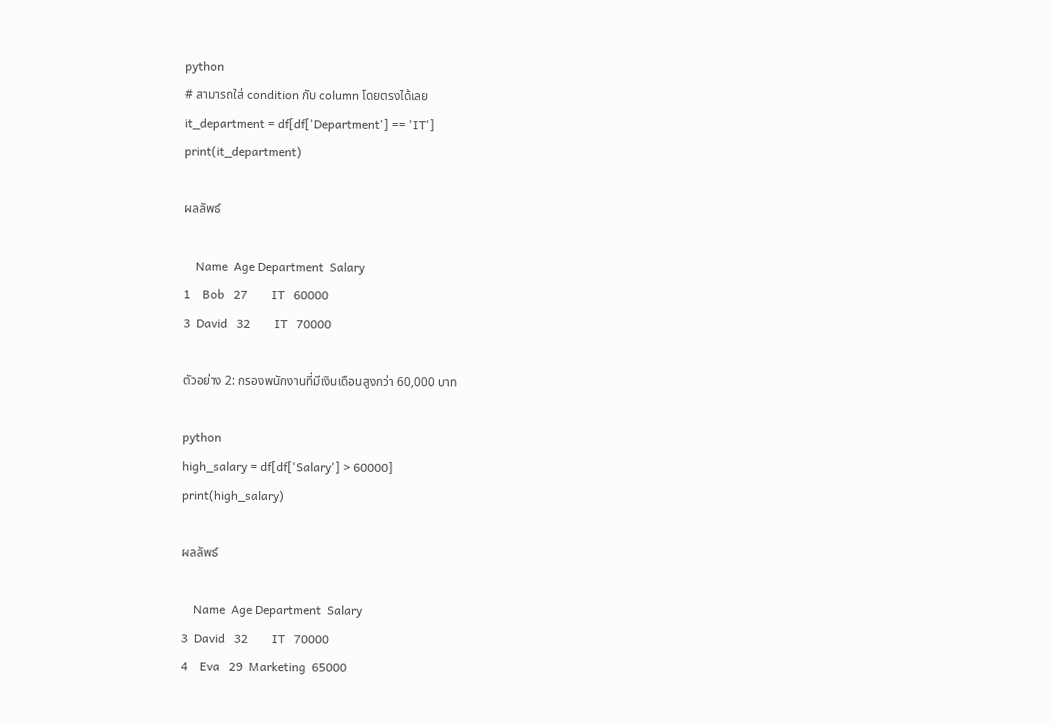python
# สามารถใส่ condition กับ column โดยตรงได้เลย
it_department = df[df['Department'] == 'IT']
print(it_department)

ผลลัพธ์

    Name  Age Department  Salary
1    Bob   27        IT   60000
3  David   32        IT   70000

ตัวอย่าง 2: กรองพนักงานที่มีเงินเดือนสูงกว่า 60,000 บาท

python
high_salary = df[df['Salary'] > 60000]
print(high_salary)

ผลลัพธ์

    Name  Age Department  Salary
3  David   32        IT   70000
4    Eva   29  Marketing  65000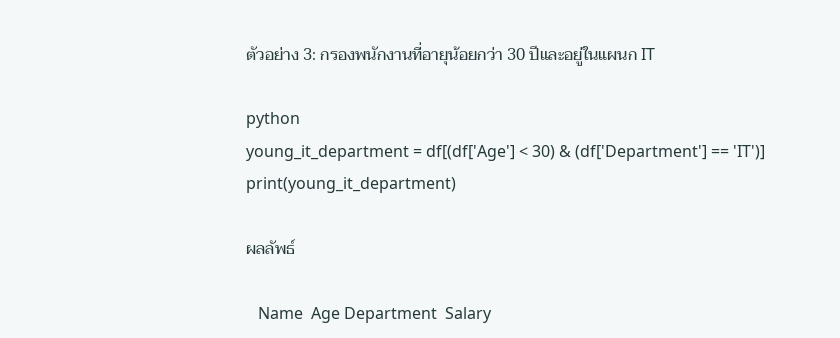ตัวอย่าง 3: กรองพนักงานที่อายุน้อยกว่า 30 ปีและอยู่ในแผนก IT

python
young_it_department = df[(df['Age'] < 30) & (df['Department'] == 'IT')]
print(young_it_department)

ผลลัพธ์

   Name  Age Department  Salary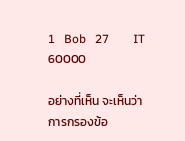1   Bob   27        IT   60000

อย่างที่เห็น จะเห็นว่า การกรองข้อ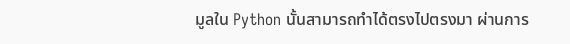มูลใน Python นั้นสามารถทำได้ตรงไปตรงมา ผ่านการ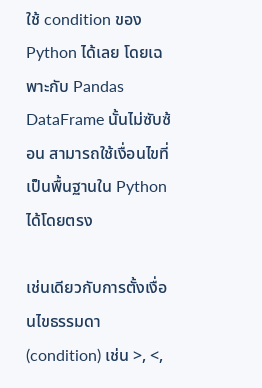ใช้ condition ของ Python ได้เลย โดยเฉพาะกับ Pandas DataFrame นั้นไม่ซับซ้อน สามารถใช้เงื่อนไขที่เป็นพื้นฐานใน Python ได้โดยตรง

เช่นเดียวกับการตั้งเงื่อนไขธรรมดา (condition) เช่น >, <,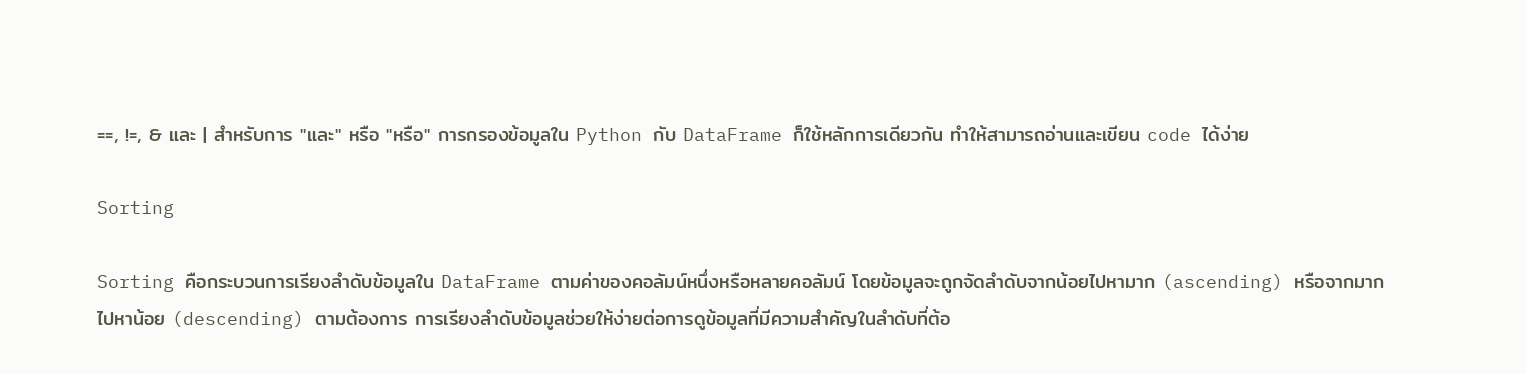==, !=, & และ | สำหรับการ "และ" หรือ "หรือ" การกรองข้อมูลใน Python กับ DataFrame ก็ใช้หลักการเดียวกัน ทำให้สามารถอ่านและเขียน code ได้ง่าย

Sorting

Sorting คือกระบวนการเรียงลำดับข้อมูลใน DataFrame ตามค่าของคอลัมน์หนึ่งหรือหลายคอลัมน์ โดยข้อมูลจะถูกจัดลำดับจากน้อยไปหามาก (ascending) หรือจากมากไปหาน้อย (descending) ตามต้องการ การเรียงลำดับข้อมูลช่วยให้ง่ายต่อการดูข้อมูลที่มีความสำคัญในลำดับที่ต้อ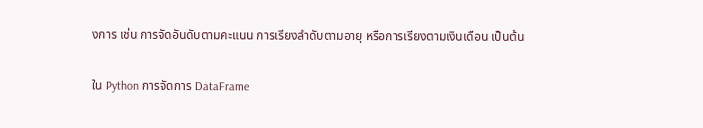งการ เช่น การจัดอันดับตามคะแนน การเรียงลำดับตามอายุ หรือการเรียงตามเงินเดือน เป็นต้น

ใน Python การจัดการ DataFrame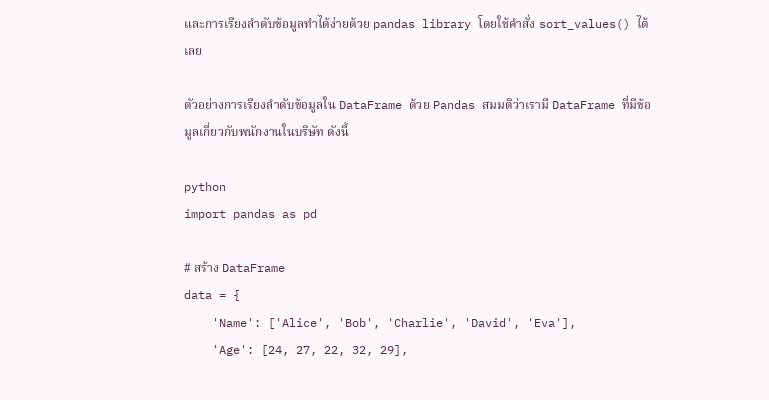และการเรียงลำดับข้อมูลทำได้ง่ายด้วย pandas library โดยใช้คำสั่ง sort_values() ได้เลย

ตัวอย่างการเรียงลำดับข้อมูลใน DataFrame ด้วย Pandas สมมติว่าเรามี DataFrame ที่มีข้อมูลเกี่ยวกับพนักงานในบริษัท ดังนี้

python
import pandas as pd

# สร้าง DataFrame
data = {
    'Name': ['Alice', 'Bob', 'Charlie', 'David', 'Eva'],
    'Age': [24, 27, 22, 32, 29],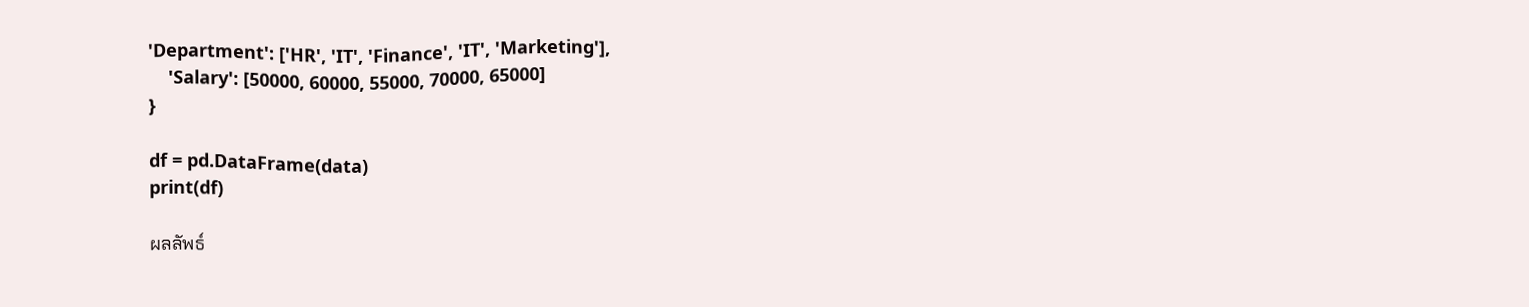'Department': ['HR', 'IT', 'Finance', 'IT', 'Marketing'],
    'Salary': [50000, 60000, 55000, 70000, 65000]
}

df = pd.DataFrame(data)
print(df)

ผลลัพธ์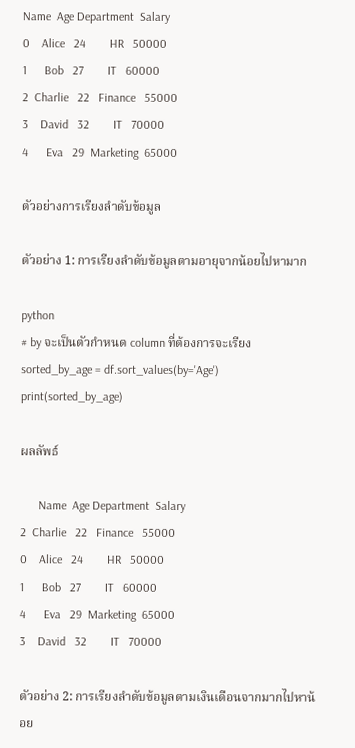Name  Age Department  Salary
0    Alice   24        HR   50000
1      Bob   27        IT   60000
2  Charlie   22   Finance   55000
3    David   32        IT   70000
4      Eva   29  Marketing  65000

ตัวอย่างการเรียงลำดับข้อมูล

ตัวอย่าง 1: การเรียงลำดับข้อมูลตามอายุจากน้อยไปหามาก

python
# by จะเป็นตัวกำหนด column ที่ต้องการจะเรียง
sorted_by_age = df.sort_values(by='Age')
print(sorted_by_age)

ผลลัพธ์

      Name  Age Department  Salary
2  Charlie   22   Finance   55000
0    Alice   24        HR   50000
1      Bob   27        IT   60000
4      Eva   29  Marketing  65000
3    David   32        IT   70000

ตัวอย่าง 2: การเรียงลำดับข้อมูลตามเงินเดือนจากมากไปหาน้อย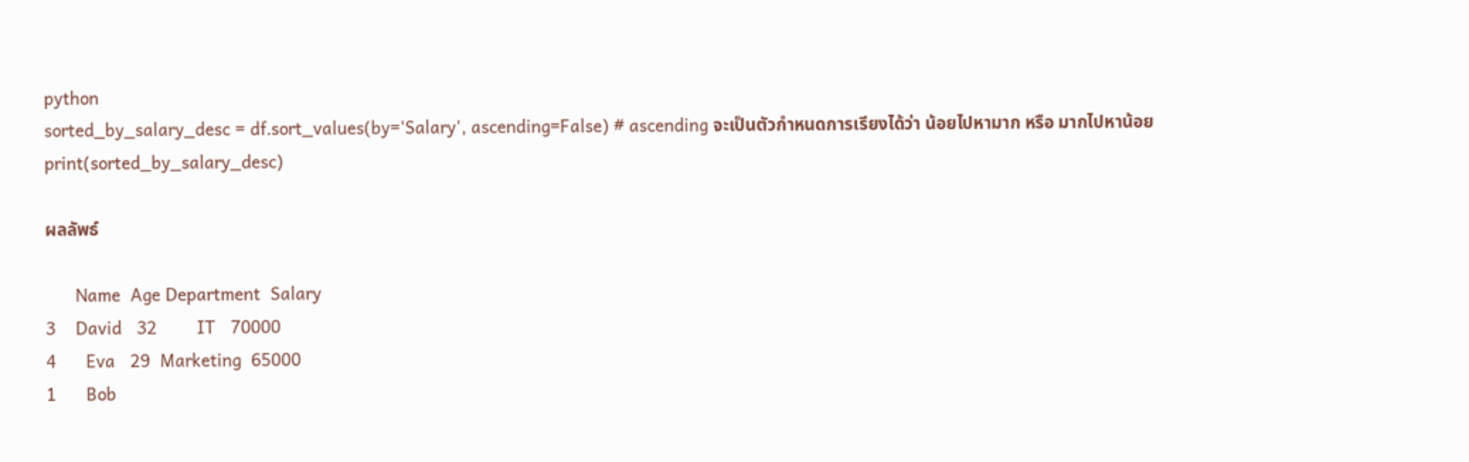python
sorted_by_salary_desc = df.sort_values(by='Salary', ascending=False) # ascending จะเป็นตัวกำหนดการเรียงได้ว่า น้อยไปหามาก หรือ มากไปหาน้อย
print(sorted_by_salary_desc)

ผลลัพธ์

      Name  Age Department  Salary
3    David   32        IT   70000
4      Eva   29  Marketing  65000
1      Bob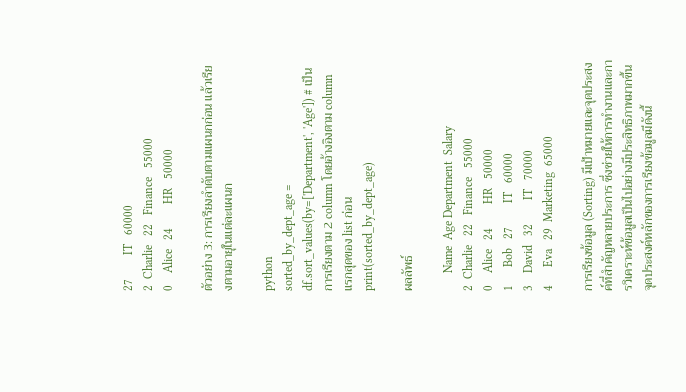27        IT   60000
2  Charlie   22   Finance   55000
0    Alice   24        HR   50000

ตัวอย่าง 3: การเรียงลำดับตามแผนกก่อน แล้วเรียงตามอายุในแต่ละแผนก

python
sorted_by_dept_age = df.sort_values(by=['Department', 'Age']) # เป็นการเรียงตาม 2 column โดยอ้างอิงตาม column แรกสุดของ list ก่อน
print(sorted_by_dept_age)

ผลลัพธ์

      Name  Age Department  Salary
2  Charlie   22   Finance   55000
0    Alice   24        HR   50000
1      Bob   27        IT   60000
3    David   32        IT   70000
4      Eva   29  Marketing  65000

การเรียงข้อมูล (Sorting) มีเป้าหมายและจุดประสงค์ที่สำคัญหลายประการ ซึ่งช่วยให้การทำงานและการวิเคราะห์ข้อมูลเป็นไปอย่างมีประสิทธิภาพมากขึ้น จุดประสงค์หลักของการเรียงข้อมูลมีดังนี้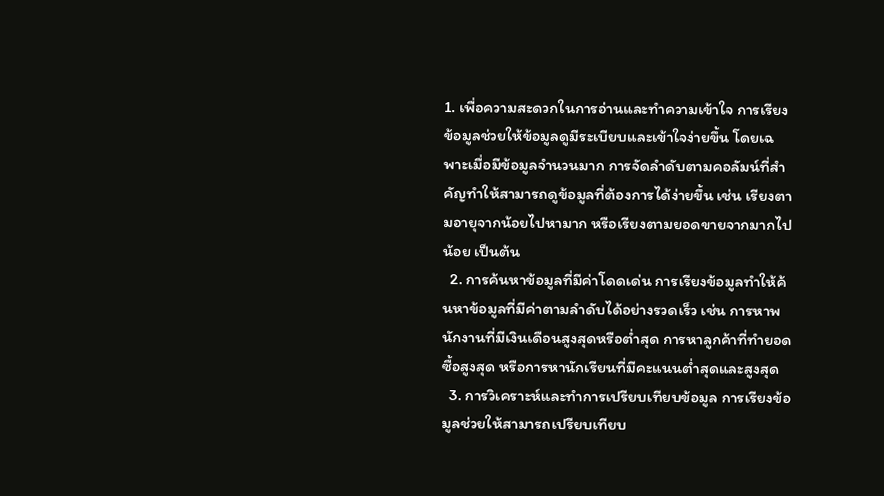1. เพื่อความสะดวกในการอ่านและทำความเข้าใจ การเรียงข้อมูลช่วยให้ข้อมูลดูมีระเบียบและเข้าใจง่ายขึ้น โดยเฉพาะเมื่อมีข้อมูลจำนวนมาก การจัดลำดับตามคอลัมน์ที่สำคัญทำให้สามารถดูข้อมูลที่ต้องการได้ง่ายขึ้น เช่น เรียงตามอายุจากน้อยไปหามาก หรือเรียงตามยอดขายจากมากไปน้อย เป็นต้น
  2. การค้นหาข้อมูลที่มีค่าโดดเด่น การเรียงข้อมูลทำให้ค้นหาข้อมูลที่มีค่าตามลำดับได้อย่างรวดเร็ว เช่น การหาพนักงานที่มีเงินเดือนสูงสุดหรือต่ำสุด การหาลูกค้าที่ทำยอดซื้อสูงสุด หรือการหานักเรียนที่มีคะแนนต่ำสุดและสูงสุด
  3. การวิเคราะห์และทำการเปรียบเทียบข้อมูล การเรียงข้อมูลช่วยให้สามารถเปรียบเทียบ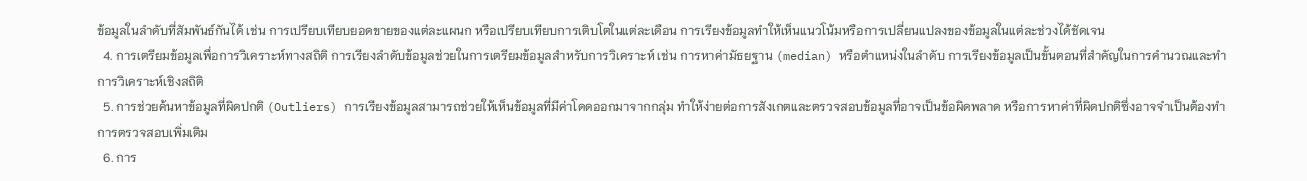ข้อมูลในลำดับที่สัมพันธ์กันได้ เช่น การเปรียบเทียบยอดขายของแต่ละแผนก หรือเปรียบเทียบการเติบโตในแต่ละเดือน การเรียงข้อมูลทำให้เห็นแนวโน้มหรือการเปลี่ยนแปลงของข้อมูลในแต่ละช่วงได้ชัดเจน
  4. การเตรียมข้อมูลเพื่อการวิเคราะห์ทางสถิติ การเรียงลำดับข้อมูลช่วยในการเตรียมข้อมูลสำหรับการวิเคราะห์ เช่น การหาค่ามัธยฐาน (median) หรือตำแหน่งในลำดับ การเรียงข้อมูลเป็นขั้นตอนที่สำคัญในการคำนวณและทำการวิเคราะห์เชิงสถิติ
  5. การช่วยค้นหาข้อมูลที่ผิดปกติ (Outliers) การเรียงข้อมูลสามารถช่วยให้เห็นข้อมูลที่มีค่าโดดออกมาจากกลุ่ม ทำให้ง่ายต่อการสังเกตและตรวจสอบข้อมูลที่อาจเป็นข้อผิดพลาด หรือการหาค่าที่ผิดปกติซึ่งอาจจำเป็นต้องทำการตรวจสอบเพิ่มเติม
  6. การ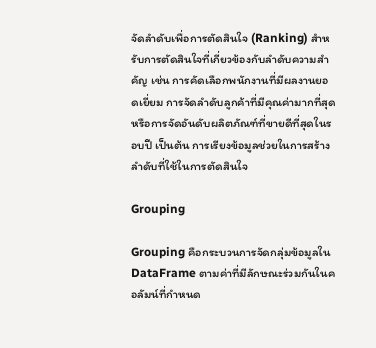จัดลำดับเพื่อการตัดสินใจ (Ranking) สำหรับการตัดสินใจที่เกี่ยวข้องกับลำดับความสำคัญ เช่น การคัดเลือกพนักงานที่มีผลงานยอดเยี่ยม การจัดลำดับลูกค้าที่มีคุณค่ามากที่สุด หรือการจัดอันดับผลิตภัณฑ์ที่ขายดีที่สุดในรอบปี เป็นต้น การเรียงข้อมูลช่วยในการสร้างลำดับที่ใช้ในการตัดสินใจ

Grouping

Grouping คือกระบวนการจัดกลุ่มข้อมูลใน DataFrame ตามค่าที่มีลักษณะร่วมกันในคอลัมน์ที่กำหนด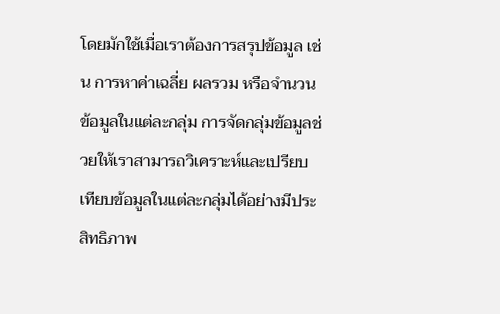โดยมักใช้เมื่อเราต้องการสรุปข้อมูล เช่น การหาค่าเฉลี่ย ผลรวม หรือจำนวนข้อมูลในแต่ละกลุ่ม การจัดกลุ่มข้อมูลช่วยให้เราสามารถวิเคราะห์และเปรียบเทียบข้อมูลในแต่ละกลุ่มได้อย่างมีประสิทธิภาพ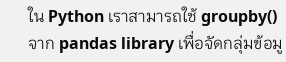ใน Python เราสามารถใช้ groupby() จาก pandas library เพื่อจัดกลุ่มข้อมู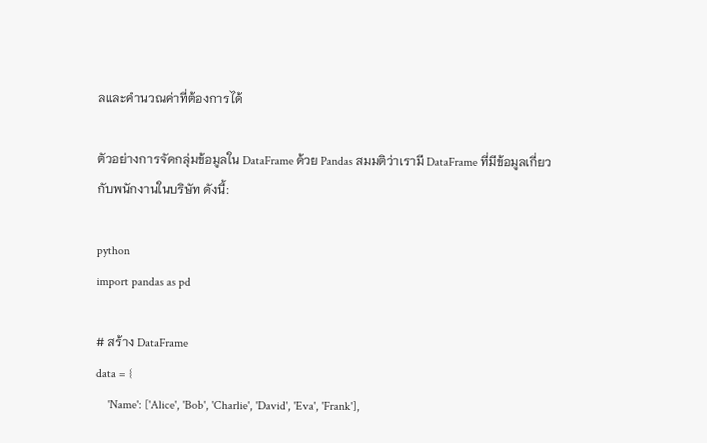ลและคำนวณค่าที่ต้องการได้

ตัวอย่างการจัดกลุ่มข้อมูลใน DataFrame ด้วย Pandas สมมติว่าเรามี DataFrame ที่มีข้อมูลเกี่ยวกับพนักงานในบริษัท ดังนี้:

python
import pandas as pd

# สร้าง DataFrame
data = {
    'Name': ['Alice', 'Bob', 'Charlie', 'David', 'Eva', 'Frank'],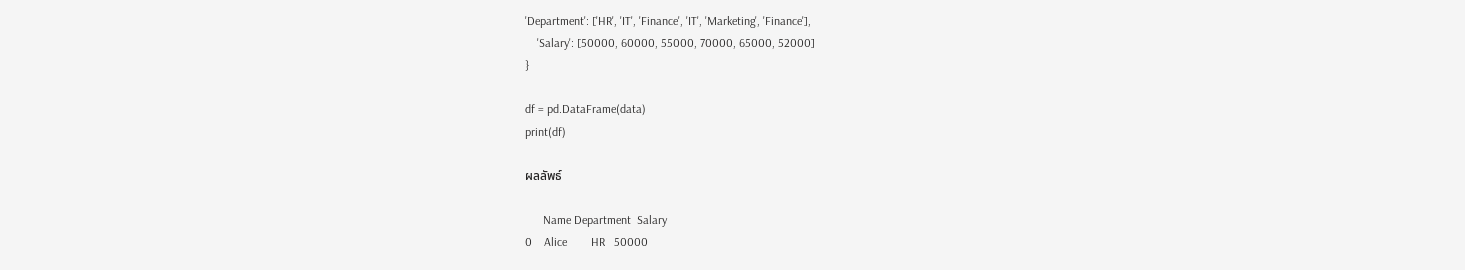'Department': ['HR', 'IT', 'Finance', 'IT', 'Marketing', 'Finance'],
    'Salary': [50000, 60000, 55000, 70000, 65000, 52000]
}

df = pd.DataFrame(data)
print(df)

ผลลัพธ์

      Name Department  Salary
0    Alice        HR   50000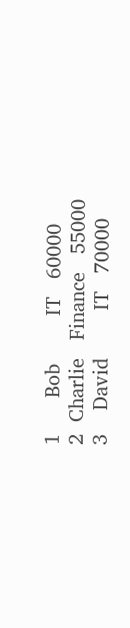1      Bob        IT   60000
2  Charlie   Finance   55000
3    David        IT   70000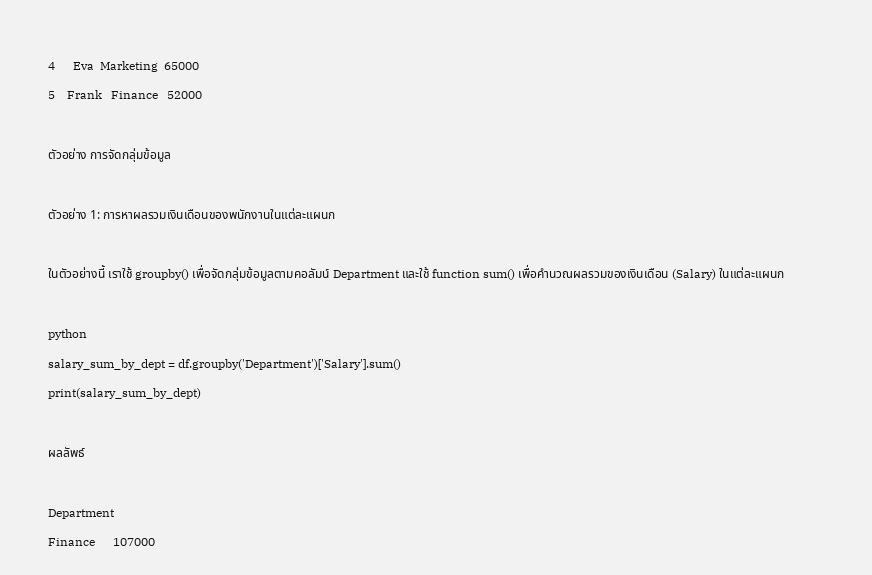4      Eva  Marketing  65000
5    Frank   Finance   52000

ตัวอย่าง การจัดกลุ่มข้อมูล

ตัวอย่าง 1: การหาผลรวมเงินเดือนของพนักงานในแต่ละแผนก

ในตัวอย่างนี้ เราใช้ groupby() เพื่อจัดกลุ่มข้อมูลตามคอลัมน์ Department และใช้ function sum() เพื่อคำนวณผลรวมของเงินเดือน (Salary) ในแต่ละแผนก

python
salary_sum_by_dept = df.groupby('Department')['Salary'].sum()
print(salary_sum_by_dept)

ผลลัพธ์

Department
Finance      107000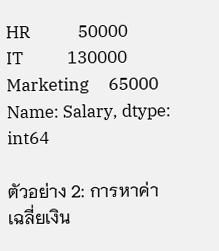HR            50000
IT           130000
Marketing     65000
Name: Salary, dtype: int64

ตัวอย่าง 2: การหาค่าเฉลี่ยเงิน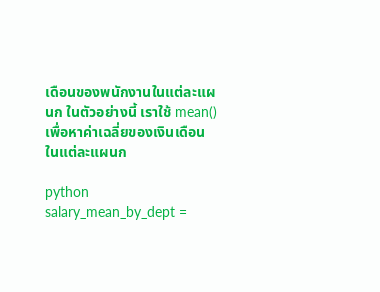เดือนของพนักงานในแต่ละแผนก ในตัวอย่างนี้ เราใช้ mean() เพื่อหาค่าเฉลี่ยของเงินเดือนในแต่ละแผนก

python
salary_mean_by_dept =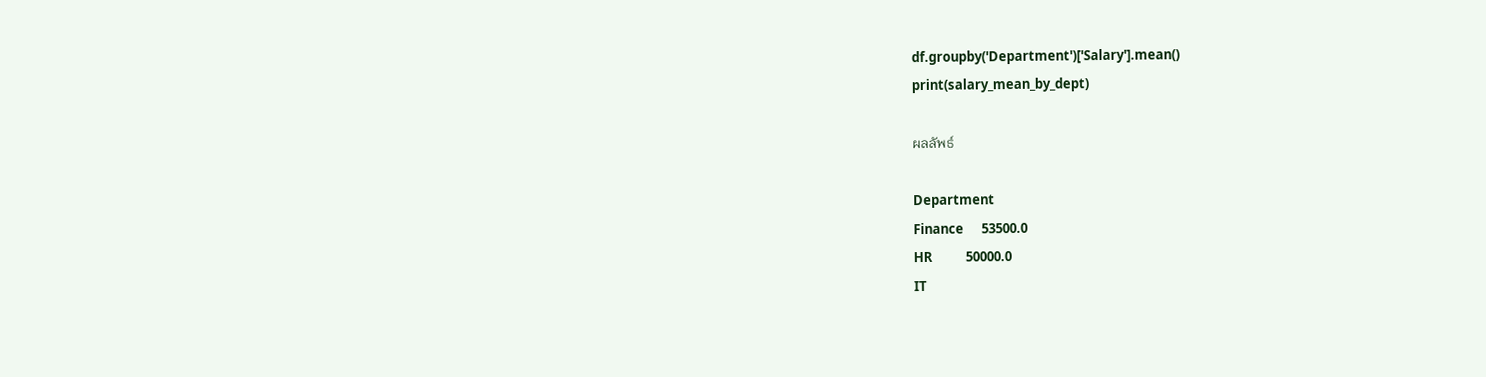df.groupby('Department')['Salary'].mean()
print(salary_mean_by_dept)

ผลลัพธ์

Department
Finance      53500.0
HR           50000.0
IT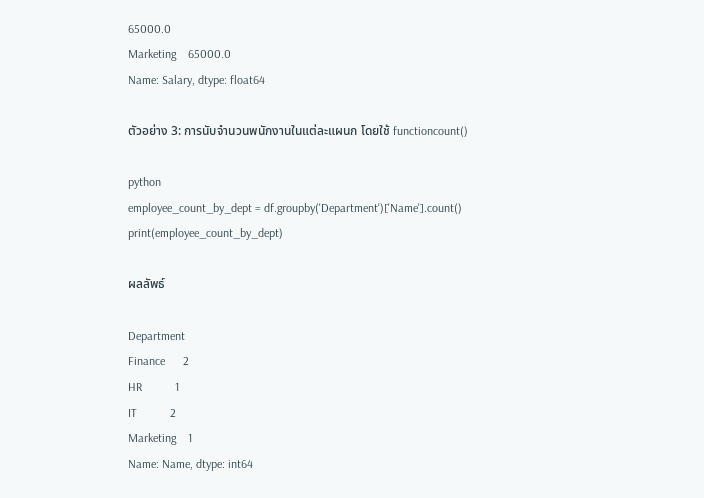65000.0
Marketing    65000.0
Name: Salary, dtype: float64

ตัวอย่าง 3: การนับจำนวนพนักงานในแต่ละแผนก โดยใช้ functioncount()

python
employee_count_by_dept = df.groupby('Department')['Name'].count()
print(employee_count_by_dept)

ผลลัพธ์

Department
Finance      2
HR           1
IT           2
Marketing    1
Name: Name, dtype: int64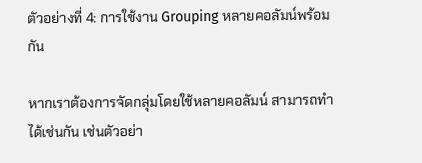ตัวอย่างที่ 4: การใช้งาน Grouping หลายคอลัมน์พร้อมกัน

หากเราต้องการจัดกลุ่มโดยใช้หลายคอลัมน์ สามารถทำได้เช่นกัน เช่นตัวอย่า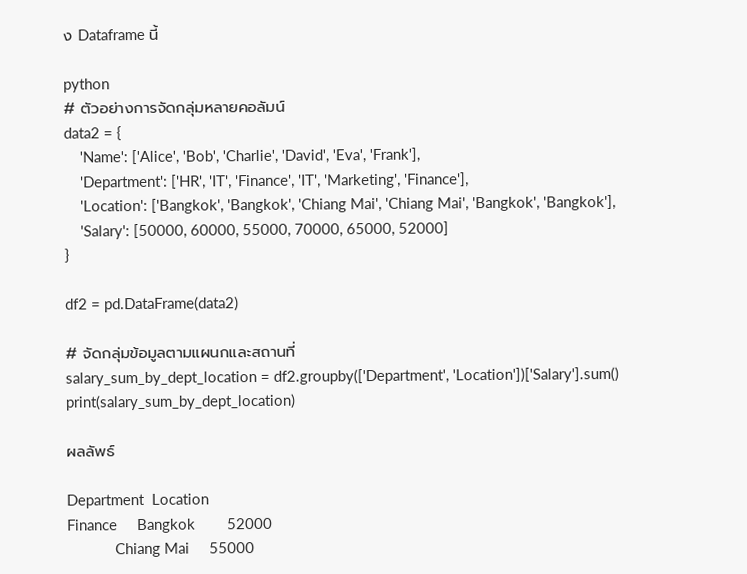ง Dataframe นี้

python
# ตัวอย่างการจัดกลุ่มหลายคอลัมน์
data2 = {
    'Name': ['Alice', 'Bob', 'Charlie', 'David', 'Eva', 'Frank'],
    'Department': ['HR', 'IT', 'Finance', 'IT', 'Marketing', 'Finance'],
    'Location': ['Bangkok', 'Bangkok', 'Chiang Mai', 'Chiang Mai', 'Bangkok', 'Bangkok'],
    'Salary': [50000, 60000, 55000, 70000, 65000, 52000]
}

df2 = pd.DataFrame(data2)

# จัดกลุ่มข้อมูลตามแผนกและสถานที่
salary_sum_by_dept_location = df2.groupby(['Department', 'Location'])['Salary'].sum()
print(salary_sum_by_dept_location)

ผลลัพธ์

Department  Location
Finance     Bangkok        52000
            Chiang Mai     55000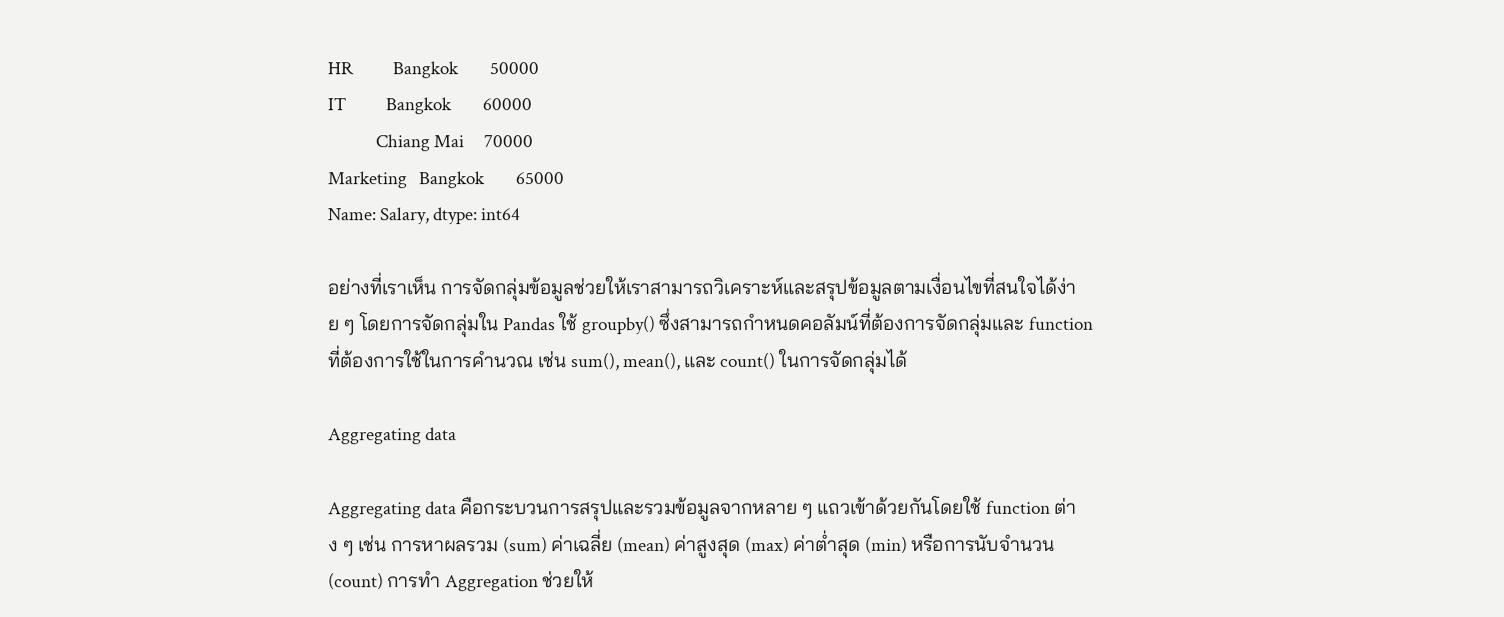HR          Bangkok        50000
IT          Bangkok        60000
            Chiang Mai     70000
Marketing   Bangkok        65000
Name: Salary, dtype: int64

อย่างที่เราเห็น การจัดกลุ่มข้อมูลช่วยให้เราสามารถวิเคราะห์และสรุปข้อมูลตามเงื่อนไขที่สนใจได้ง่าย ๆ โดยการจัดกลุ่มใน Pandas ใช้ groupby() ซึ่งสามารถกำหนดคอลัมน์ที่ต้องการจัดกลุ่มและ function ที่ต้องการใช้ในการคำนวณ เช่น sum(), mean(), และ count() ในการจัดกลุ่มได้

Aggregating data

Aggregating data คือกระบวนการสรุปและรวมข้อมูลจากหลาย ๆ แถวเข้าด้วยกันโดยใช้ function ต่าง ๆ เช่น การหาผลรวม (sum) ค่าเฉลี่ย (mean) ค่าสูงสุด (max) ค่าต่ำสุด (min) หรือการนับจำนวน (count) การทำ Aggregation ช่วยให้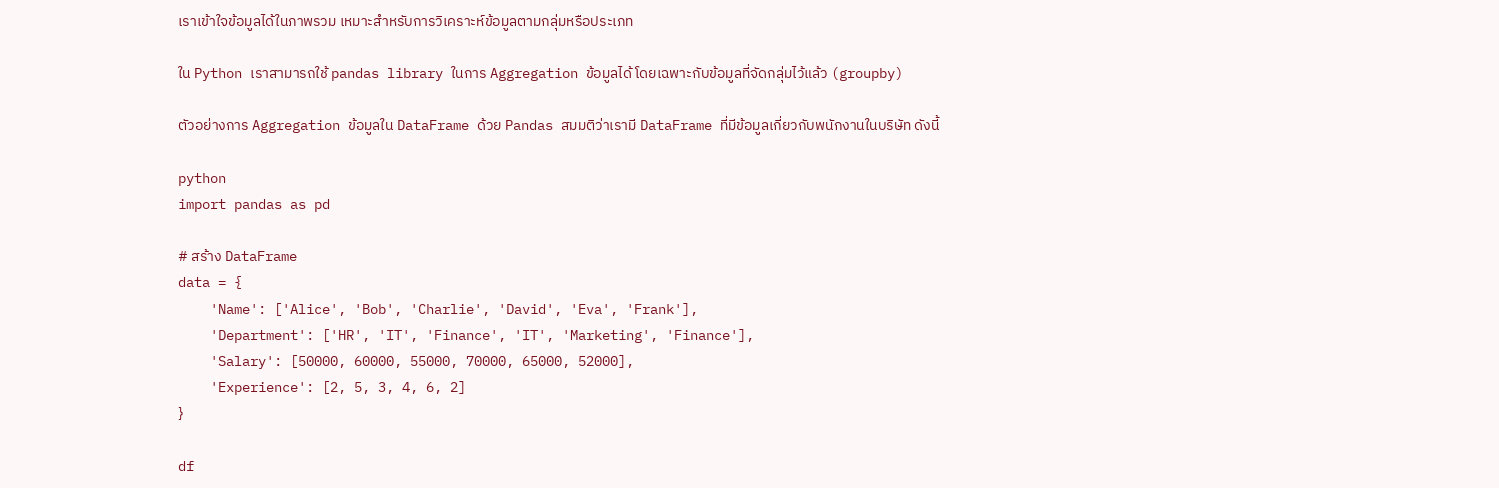เราเข้าใจข้อมูลได้ในภาพรวม เหมาะสำหรับการวิเคราะห์ข้อมูลตามกลุ่มหรือประเภท

ใน Python เราสามารถใช้ pandas library ในการ Aggregation ข้อมูลได้ โดยเฉพาะกับข้อมูลที่จัดกลุ่มไว้แล้ว (groupby)

ตัวอย่างการ Aggregation ข้อมูลใน DataFrame ด้วย Pandas สมมติว่าเรามี DataFrame ที่มีข้อมูลเกี่ยวกับพนักงานในบริษัท ดังนี้

python
import pandas as pd

# สร้าง DataFrame
data = {
    'Name': ['Alice', 'Bob', 'Charlie', 'David', 'Eva', 'Frank'],
    'Department': ['HR', 'IT', 'Finance', 'IT', 'Marketing', 'Finance'],
    'Salary': [50000, 60000, 55000, 70000, 65000, 52000],
    'Experience': [2, 5, 3, 4, 6, 2]
}

df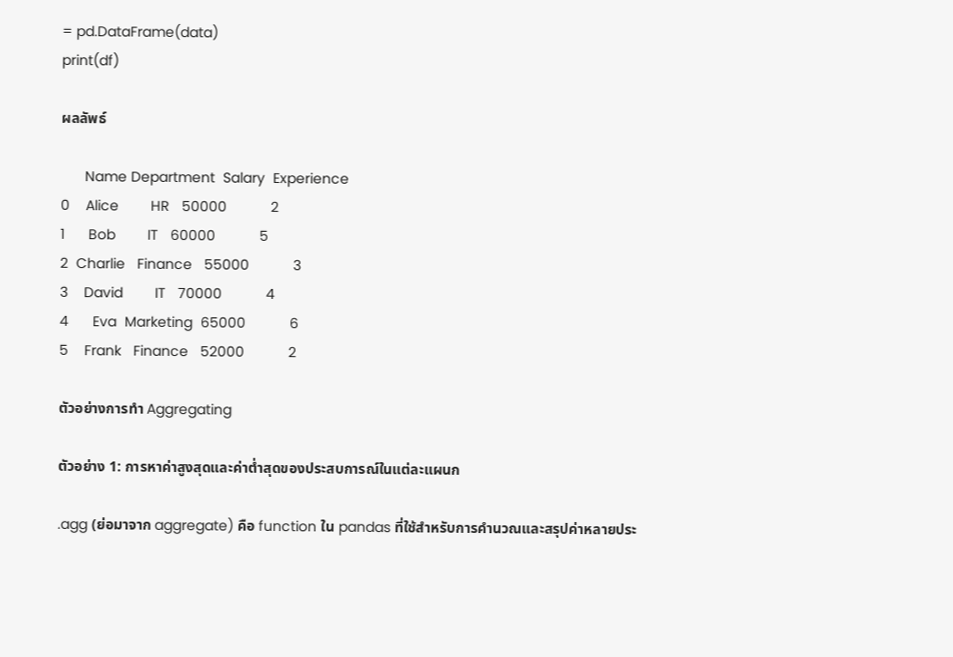= pd.DataFrame(data)
print(df)

ผลลัพธ์

      Name Department  Salary  Experience
0    Alice        HR   50000           2
1      Bob        IT   60000           5
2  Charlie   Finance   55000           3
3    David        IT   70000           4
4      Eva  Marketing  65000           6
5    Frank   Finance   52000           2

ตัวอย่างการทำ Aggregating

ตัวอย่าง 1: การหาค่าสูงสุดและค่าต่ำสุดของประสบการณ์ในแต่ละแผนก

.agg (ย่อมาจาก aggregate) คือ function ใน pandas ที่ใช้สำหรับการคำนวณและสรุปค่าหลายประ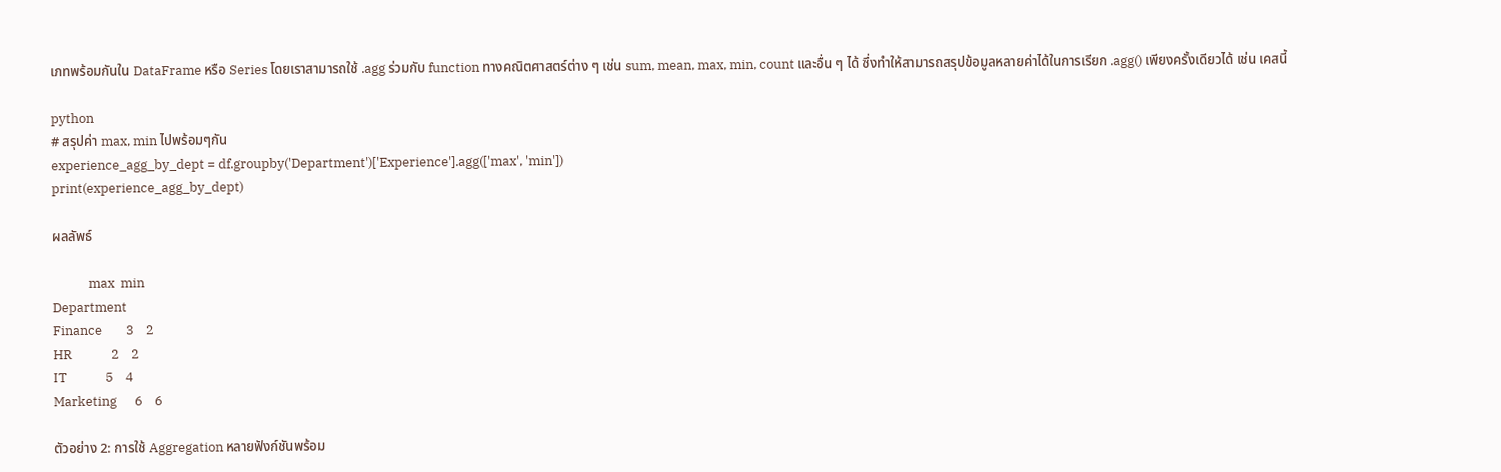เภทพร้อมกันใน DataFrame หรือ Series โดยเราสามารถใช้ .agg ร่วมกับ function ทางคณิตศาสตร์ต่าง ๆ เช่น sum, mean, max, min, count และอื่น ๆ ได้ ซึ่งทำให้สามารถสรุปข้อมูลหลายค่าได้ในการเรียก .agg() เพียงครั้งเดียวได้ เช่น เคสนี้

python
# สรุปค่า max, min ไปพร้อมๆกัน
experience_agg_by_dept = df.groupby('Department')['Experience'].agg(['max', 'min'])
print(experience_agg_by_dept)

ผลลัพธ์

            max  min
Department
Finance        3    2
HR             2    2
IT             5    4
Marketing      6    6

ตัวอย่าง 2: การใช้ Aggregation หลายฟังก์ชันพร้อม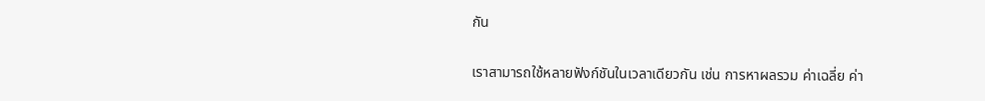กัน

เราสามารถใช้หลายฟังก์ชันในเวลาเดียวกัน เช่น การหาผลรวม ค่าเฉลี่ย ค่า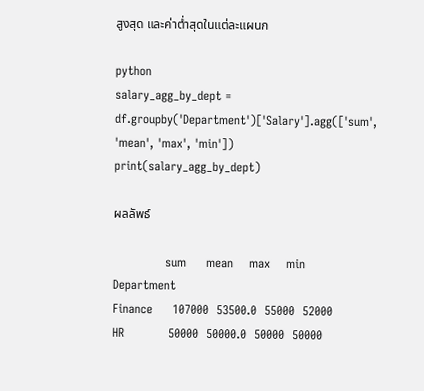สูงสุด และค่าต่ำสุดในแต่ละแผนก

python
salary_agg_by_dept = df.groupby('Department')['Salary'].agg(['sum', 'mean', 'max', 'min'])
print(salary_agg_by_dept)

ผลลัพธ์

             sum     mean    max    min
Department
Finance     107000  53500.0  55000  52000
HR           50000  50000.0  50000  50000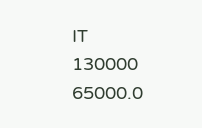IT          130000  65000.0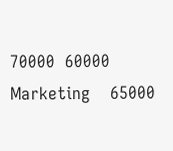70000  60000
Marketing    65000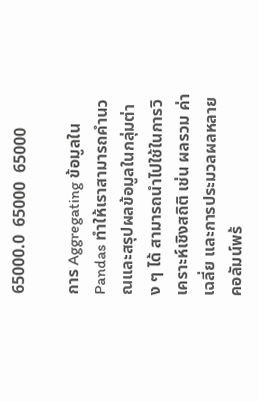65000.0  65000  65000

การ Aggregating ข้อมูลใน Pandas ทำให้เราสามารถคำนวณและสรุปผลข้อมูลในกลุ่มต่าง ๆ ได้ สามารถนำไปใช้ในการวิเคราะห์เชิงสถิติ เช่น ผลรวม ค่าเฉลี่ย และการประมวลผลหลายคอลัมน์พร้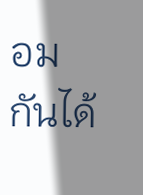อมกันได้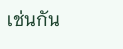เช่นกัน